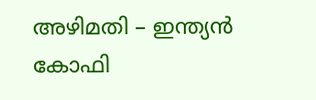അഴിമതി – ഇന്ത്യന്‍ കോഫി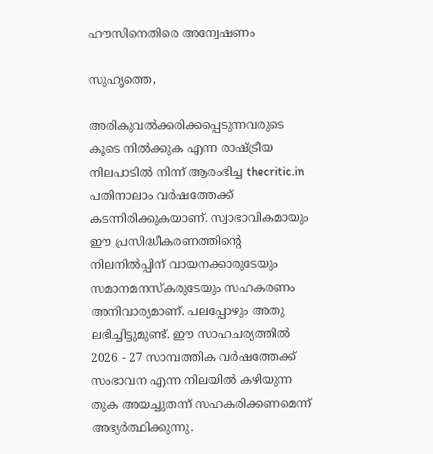ഹൗസിനെതിരെ അന്വേഷണം

സുഹൃത്തെ,

അരികുവല്‍ക്കരിക്കപ്പെടുന്നവരുടെ കൂടെ നില്‍ക്കുക എന്ന രാഷ്ട്രീയ നിലപാടില്‍ നിന്ന് ആരംഭിച്ച thecritic.in പതിനാലാം വര്‍ഷത്തേക്ക് കടന്നിരിക്കുകയാണ്. സ്വാഭാവികമായും ഈ പ്രസിദ്ധീകരണത്തിന്റെ നിലനില്‍പ്പിന് വായനക്കാരുടേയും സമാനമനസ്‌കരുടേയും സഹകരണം അനിവാര്യമാണ്. പലപ്പോഴും അതു ലഭിച്ചിട്ടുമുണ്ട്. ഈ സാഹചര്യത്തില്‍ 2026 - 27 സാമ്പത്തിക വര്‍ഷത്തേക്ക് സംഭാവന എന്ന നിലയില്‍ കഴിയുന്ന തുക അയച്ചുതന്ന് സഹകരിക്കണമെന്ന് അഭ്യര്‍ത്ഥിക്കുന്നു.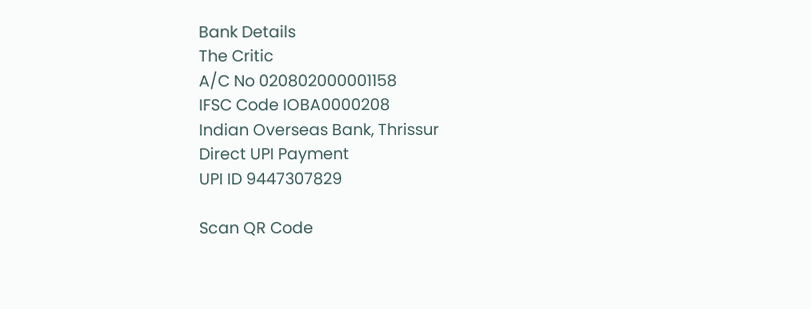Bank Details
The Critic
A/C No 020802000001158
IFSC Code IOBA0000208
Indian Overseas Bank, Thrissur
Direct UPI Payment
UPI ID 9447307829

Scan QR Code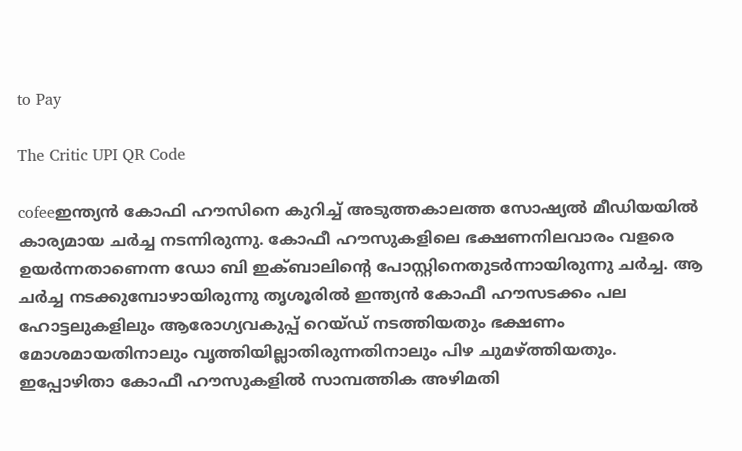to Pay

The Critic UPI QR Code

cofeeഇന്ത്യന്‍ കോഫി ഹൗസിനെ കുറിച്ച് അടുത്തകാലത്ത സോഷ്യല്‍ മീഡിയയില്‍ കാര്യമായ ചര്‍ച്ച നടന്നിരുന്നു. കോഫീ ഹൗസുകളിലെ ഭക്ഷണനിലവാരം വളരെ ഉയര്‍ന്നതാണെന്ന ഡോ ബി ഇക്ബാലിന്റെ പോസ്റ്റിനെതുടര്‍ന്നായിരുന്നു ചര്‍ച്ച. ആ ചര്‍ച്ച നടക്കുമ്പോഴായിരുന്നു തൃശൂരില്‍ ഇന്ത്യന്‍ കോഫീ ഹൗസടക്കം പല ഹോട്ടലുകളിലും ആരോഗ്യവകുപ്പ് റെയ്ഡ് നടത്തിയതും ഭക്ഷണം മോശമായതിനാലും വൃത്തിയില്ലാതിരുന്നതിനാലും പിഴ ചുമഴ്ത്തിയതും.
ഇപ്പോഴിതാ കോഫീ ഹൗസുകളില്‍ സാമ്പത്തിക അഴിമതി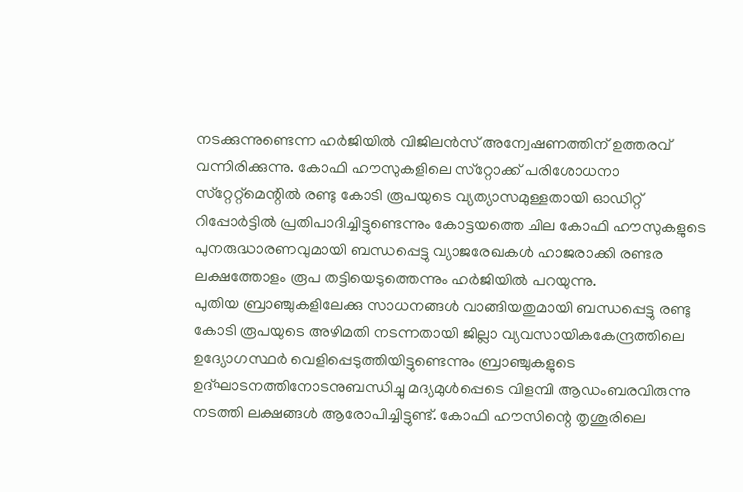നടക്കുന്നുണ്ടെന്ന ഹര്‍ജിയില്‍ വിജിലന്‍സ് അന്വേഷണത്തിന് ഉത്തരവ് വന്നിരിക്കുന്നു. കോഫി ഹൗസുകളിലെ സ്‌റ്റോക്ക് പരിശോധനാ സ്‌റ്റേറ്റ്‌മെന്റില്‍ രണ്ടു കോടി രൂപയുടെ വ്യത്യാസമുള്ളതായി ഓഡിറ്റ് റിപ്പോര്‍ട്ടില്‍ പ്രതിപാദിച്ചിട്ടുണ്ടെന്നും കോട്ടയത്തെ ചില കോഫി ഹൗസുകളുടെ പുനരുദ്ധാരണവുമായി ബന്ധപ്പെട്ടു വ്യാജരേഖകള്‍ ഹാജരാക്കി രണ്ടര ലക്ഷത്തോളം രൂപ തട്ടിയെടുത്തെന്നും ഹര്‍ജിയില്‍ പറയുന്നു.
പുതിയ ബ്രാഞ്ചുകളിലേക്കു സാധനങ്ങള്‍ വാങ്ങിയതുമായി ബന്ധപ്പെട്ടു രണ്ടു കോടി രൂപയുടെ അഴിമതി നടന്നതായി ജില്ലാ വ്യവസായികകേന്ദ്രത്തിലെ ഉദ്യോഗസ്ഥര്‍ വെളിപ്പെടുത്തിയിട്ടുണ്ടെന്നും ബ്രാഞ്ചുകളുടെ ഉദ്ഘാടനത്തിനോടനുബന്ധിച്ചു മദ്യമുള്‍പ്പെടെ വിളമ്പി ആഡംബരവിരുന്നു നടത്തി ലക്ഷങ്ങള്‍ ആരോപിച്ചിട്ടുണ്ട്. കോഫി ഹൗസിന്റെ തൃശൂരിലെ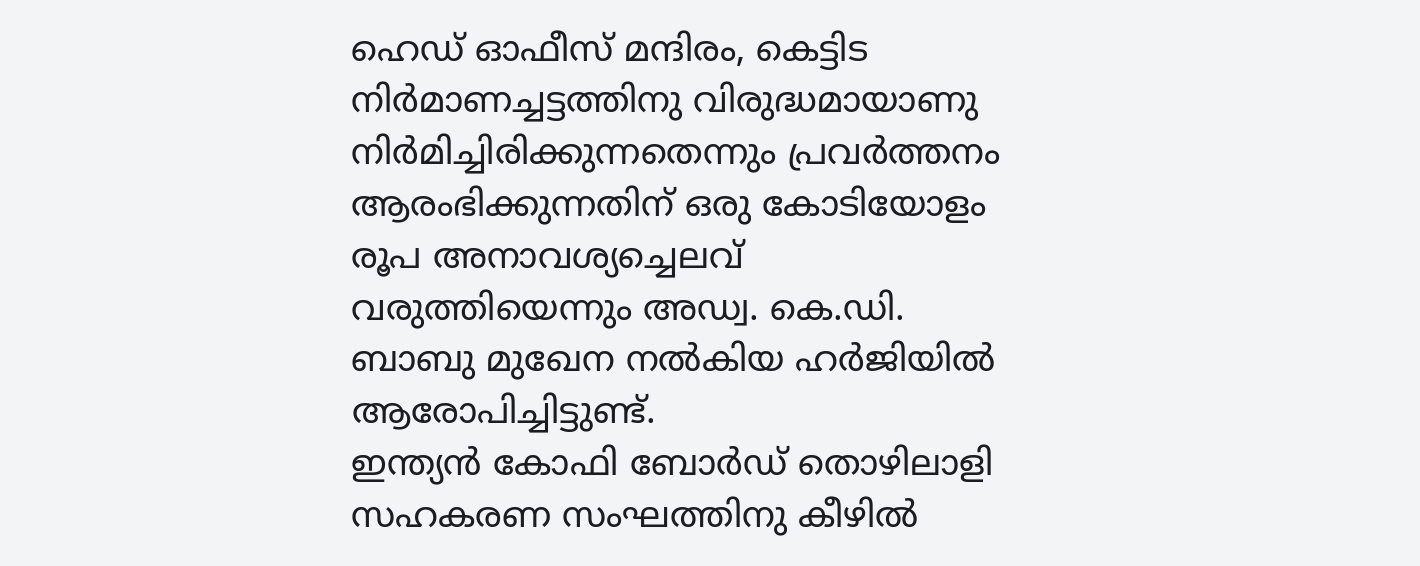ഹെഡ് ഓഫീസ് മന്ദിരം, കെട്ടിട നിര്‍മാണച്ചട്ടത്തിനു വിരുദ്ധമായാണു നിര്‍മിച്ചിരിക്കുന്നതെന്നും പ്രവര്‍ത്തനം ആരംഭിക്കുന്നതിന് ഒരു കോടിയോളം രൂപ അനാവശ്യച്ചെലവ് വരുത്തിയെന്നും അഡ്വ. കെ.ഡി. ബാബു മുഖേന നല്‍കിയ ഹര്‍ജിയില്‍ ആരോപിച്ചിട്ടുണ്ട്.
ഇന്ത്യന്‍ കോഫി ബോര്‍ഡ് തൊഴിലാളി സഹകരണ സംഘത്തിനു കീഴില്‍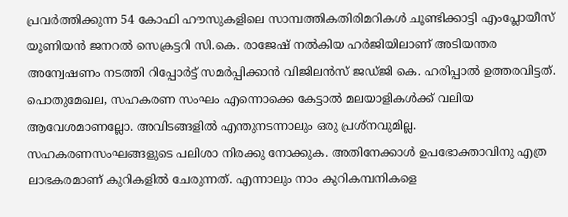പ്രവര്‍ത്തിക്കുന്ന 54 കോഫി ഹൗസുകളിലെ സാമ്പത്തികതിരിമറികള്‍ ചൂണ്ടിക്കാട്ടി എംപ്ലോയീസ് യൂണിയന്‍ ജനറല്‍ സെക്രട്ടറി സി.കെ. രാജേഷ് നല്‍കിയ ഹര്‍ജിയിലാണ് അടിയന്തര അന്വേഷണം നടത്തി റിപ്പോര്‍ട്ട് സമര്‍പ്പിക്കാന്‍ വിജിലന്‍സ് ജഡ്ജി കെ. ഹരിപ്പാല്‍ ഉത്തരവിട്ടത്.
പൊതുമേഖല, സഹകരണ സംഘം എന്നൊക്കെ കേട്ടാല്‍ മലയാളികള്‍ക്ക് വലിയ ആവേശമാണല്ലോ. അവിടങ്ങളില്‍ എന്തുനടന്നാലും ഒരു പ്രശ്‌നവുമില്ല. സഹകരണസംഘങ്ങളുടെ പലിശാ നിരക്കു നോക്കുക. അതിനേക്കാള്‍ ഉപഭോക്താവിനു എത്ര ലാഭകരമാണ് കുറികളില്‍ ചേരുന്നത്. എന്നാലും നാം കുറികമ്പനികളെ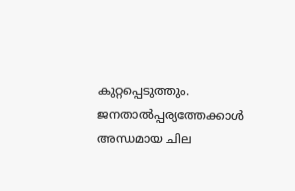കുറ്റപ്പെടുത്തും. ജനതാല്‍പ്പര്യത്തേക്കാള്‍ അന്ധമായ ചില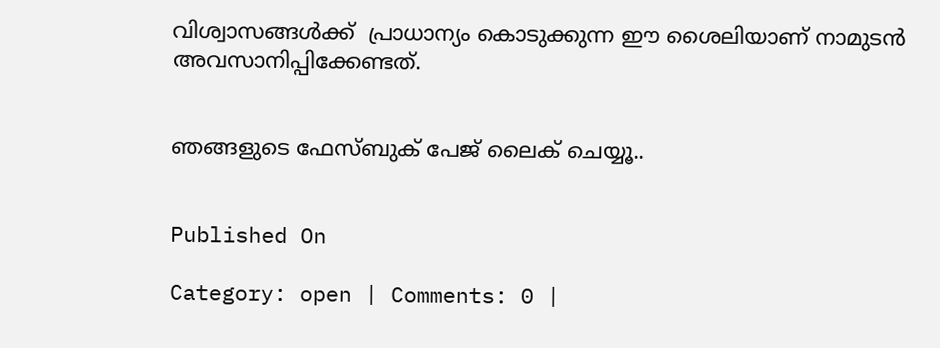വിശ്വാസങ്ങള്‍ക്ക്  പ്രാധാന്യം കൊടുക്കുന്ന ഈ ശൈലിയാണ് നാമുടന്‍ അവസാനിപ്പിക്കേണ്ടത്.


ഞങ്ങളുടെ ഫേസ്ബുക് പേജ് ലൈക് ചെയ്യൂ..


Published On

Category: open | Comments: 0 |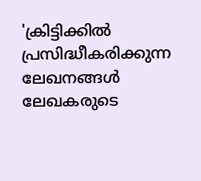'ക്രിട്ടിക്കില്‍ പ്രസിദ്ധീകരിക്കുന്ന ലേഖനങ്ങള്‍ ലേഖകരുടെ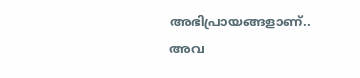അഭിപ്രായങ്ങളാണ്.. അവ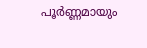പൂര്‍ണ്ണമായും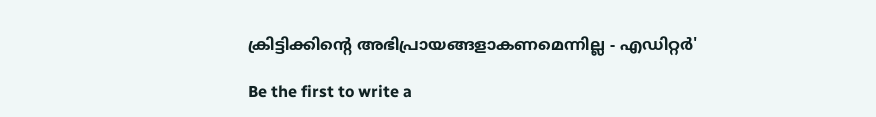ക്രിട്ടിക്കിന്റെ അഭിപ്രായങ്ങളാകണമെന്നില്ല - എഡിറ്റര്‍'

Be the first to write a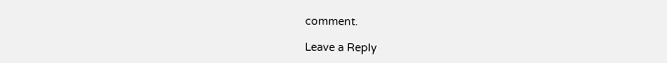comment.

Leave a Reply